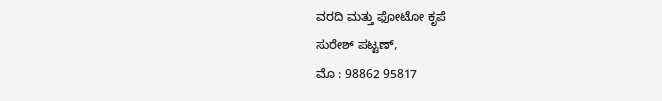ವರದಿ ಮತ್ತು ಫೋಟೋ ಕೃಪೆ
ಸುರೇಶ್ ಪಟ್ಟಣ್,
ಮೊ : 98862 95817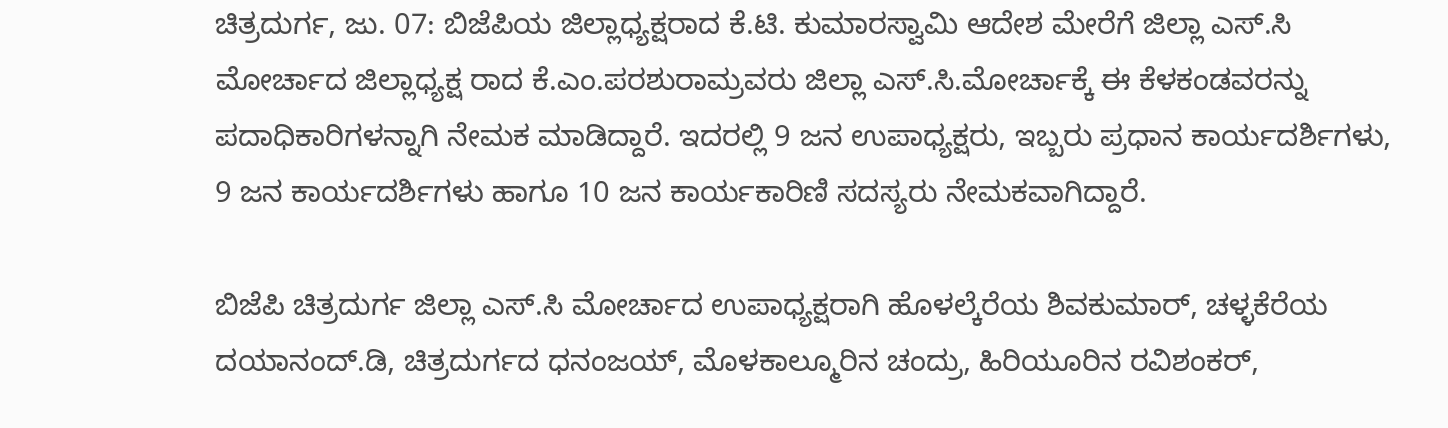ಚಿತ್ರದುರ್ಗ, ಜು. 07: ಬಿಜೆಪಿಯ ಜಿಲ್ಲಾಧ್ಯಕ್ಷರಾದ ಕೆ.ಟಿ. ಕುಮಾರಸ್ವಾಮಿ ಆದೇಶ ಮೇರೆಗೆ ಜಿಲ್ಲಾ ಎಸ್.ಸಿ ಮೋರ್ಚಾದ ಜಿಲ್ಲಾಧ್ಯಕ್ಷ ರಾದ ಕೆ.ಎಂ.ಪರಶುರಾಮ್ರವರು ಜಿಲ್ಲಾ ಎಸ್.ಸಿ.ಮೋರ್ಚಾಕ್ಕೆ ಈ ಕೆಳಕಂಡವರನ್ನು ಪದಾಧಿಕಾರಿಗಳನ್ನಾಗಿ ನೇಮಕ ಮಾಡಿದ್ದಾರೆ. ಇದರಲ್ಲಿ 9 ಜನ ಉಪಾಧ್ಯಕ್ಷರು, ಇಬ್ಬರು ಪ್ರಧಾನ ಕಾರ್ಯದರ್ಶಿಗಳು, 9 ಜನ ಕಾರ್ಯದರ್ಶಿಗಳು ಹಾಗೂ 10 ಜನ ಕಾರ್ಯಕಾರಿಣಿ ಸದಸ್ಯರು ನೇಮಕವಾಗಿದ್ದಾರೆ.

ಬಿಜೆಪಿ ಚಿತ್ರದುರ್ಗ ಜಿಲ್ಲಾ ಎಸ್.ಸಿ ಮೋರ್ಚಾದ ಉಪಾಧ್ಯಕ್ಷರಾಗಿ ಹೊಳಲ್ಕೆರೆಯ ಶಿವಕುಮಾರ್, ಚಳ್ಳಕೆರೆಯ ದಯಾನಂದ್.ಡಿ, ಚಿತ್ರದುರ್ಗದ ಧನಂಜಯ್, ಮೊಳಕಾಲ್ಮೂರಿನ ಚಂದ್ರು, ಹಿರಿಯೂರಿನ ರವಿಶಂಕರ್,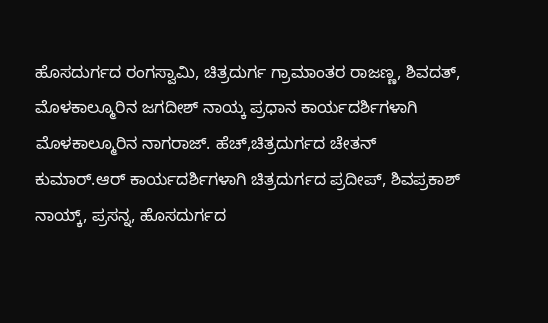ಹೊಸದುರ್ಗದ ರಂಗಸ್ವಾಮಿ, ಚಿತ್ರದುರ್ಗ ಗ್ರಾಮಾಂತರ ರಾಜಣ್ಣ, ಶಿವದತ್, ಮೊಳಕಾಲ್ಮೂರಿನ ಜಗದೀಶ್ ನಾಯ್ಕ ಪ್ರಧಾನ ಕಾರ್ಯದರ್ಶಿಗಳಾಗಿ ಮೊಳಕಾಲ್ಮೂರಿನ ನಾಗರಾಜ್. ಹೆಚ್,ಚಿತ್ರದುರ್ಗದ ಚೇತನ್ ಕುಮಾರ್.ಆರ್ ಕಾರ್ಯದರ್ಶಿಗಳಾಗಿ ಚಿತ್ರದುರ್ಗದ ಪ್ರದೀಪ್, ಶಿವಪ್ರಕಾಶ್ ನಾಯ್ಕ್, ಪ್ರಸನ್ನ, ಹೊಸದುರ್ಗದ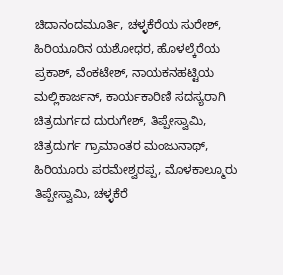ಚಿದಾನಂದಮೂರ್ತಿ, ಚಳ್ಳಕೆರೆಯ ಸುರೇಶ್, ಹಿರಿಯೂರಿನ ಯಶೋಧರ, ಹೊಳಲ್ಕೆರೆಯ ಪ್ರಕಾಶ್, ವೆಂಕಟೇಶ್, ನಾಯಕನಹಟ್ಟಿಯ ಮಲ್ಲಿಕಾರ್ಜನ್, ಕಾರ್ಯಕಾರಿಣಿ ಸದಸ್ಯರಾಗಿ ಚಿತ್ರದುರ್ಗದ ದುರುಗೇಶ್, ತಿಪ್ಪೇಸ್ವಾಮಿ, ಚಿತ್ರದುರ್ಗ ಗ್ರಾಮಾಂತರ ಮಂಜುನಾಥ್, ಹಿರಿಯೂರು ಪರಮೇಶ್ವರಪ್ಪ, ಮೊಳಕಾಲ್ಮೂರು ತಿಪ್ಪೇಸ್ವಾಮಿ, ಚಳ್ಳಕೆರೆ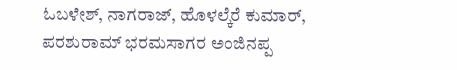ಓಬಳೇಶ್, ನಾಗರಾಜ್, ಹೊಳಲ್ಕೆರೆ ಕುಮಾರ್, ಪರಶುರಾಮ್ ಭರಮಸಾಗರ ಅಂಜಿನಪ್ಪ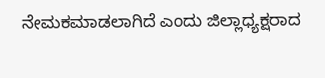ನೇಮಕಮಾಡಲಾಗಿದೆ ಎಂದು ಜಿಲ್ಲಾಧ್ಯಕ್ಷರಾದ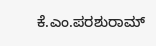ಕೆ.ಎಂ.ಪರಶುರಾಮ್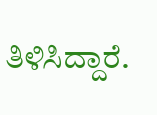ತಿಳಿಸಿದ್ದಾರೆ.